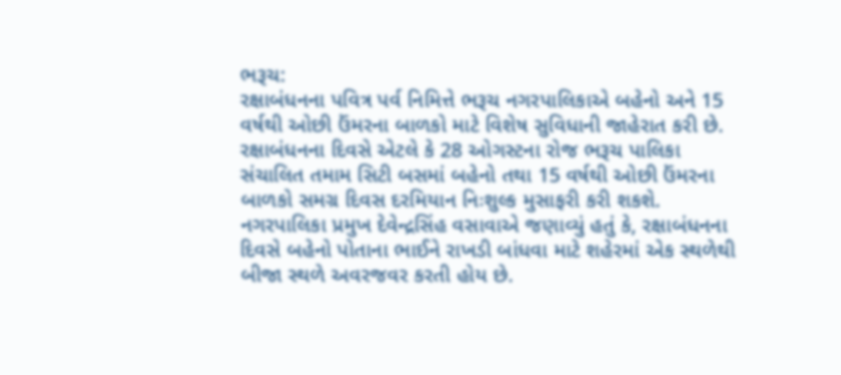ભરૂચ:
રક્ષાબંધનના પવિત્ર પર્વ નિમિત્તે ભરૂચ નગરપાલિકાએ બહેનો અને 15 વર્ષથી ઓછી ઉંમરના બાળકો માટે વિશેષ સુવિધાની જાહેરાત કરી છે. રક્ષાબંધનના દિવસે એટલે કે 28 ઓગસ્ટના રોજ ભરૂચ પાલિકા સંચાલિત તમામ સિટી બસમાં બહેનો તથા 15 વર્ષથી ઓછી ઉંમરના બાળકો સમગ્ર દિવસ દરમિયાન નિઃશુલ્ક મુસાફરી કરી શકશે.
નગરપાલિકા પ્રમુખ દેવેન્દ્રસિંહ વસાવાએ જણાવ્યું હતું કે, રક્ષાબંધનના દિવસે બહેનો પોતાના ભાઈને રાખડી બાંધવા માટે શહેરમાં એક સ્થળેથી બીજા સ્થળે અવરજવર કરતી હોય છે.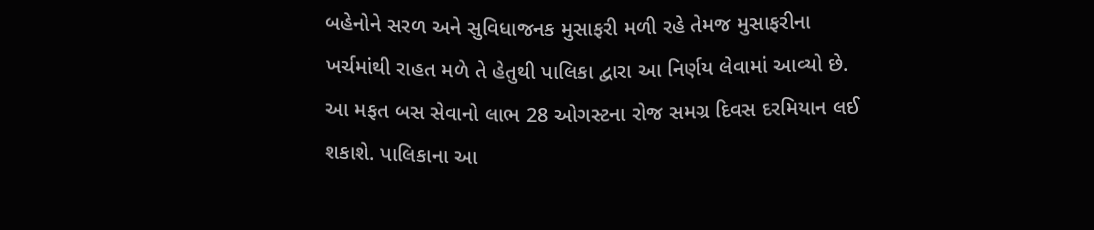બહેનોને સરળ અને સુવિધાજનક મુસાફરી મળી રહે તેમજ મુસાફરીના ખર્ચમાંથી રાહત મળે તે હેતુથી પાલિકા દ્વારા આ નિર્ણય લેવામાં આવ્યો છે.
આ મફત બસ સેવાનો લાભ 28 ઓગસ્ટના રોજ સમગ્ર દિવસ દરમિયાન લઈ શકાશે. પાલિકાના આ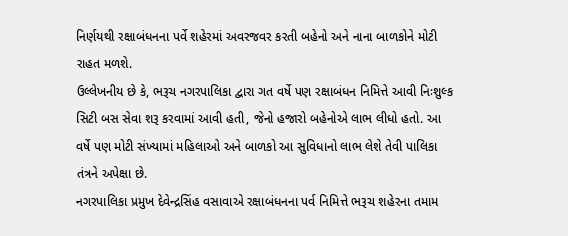નિર્ણયથી રક્ષાબંધનના પર્વે શહેરમાં અવરજવર કરતી બહેનો અને નાના બાળકોને મોટી રાહત મળશે.
ઉલ્લેખનીય છે કે, ભરૂચ નગરપાલિકા દ્વારા ગત વર્ષે પણ રક્ષાબંધન નિમિત્તે આવી નિઃશુલ્ક સિટી બસ સેવા શરૂ કરવામાં આવી હતી, જેનો હજારો બહેનોએ લાભ લીધો હતો. આ વર્ષે પણ મોટી સંખ્યામાં મહિલાઓ અને બાળકો આ સુવિધાનો લાભ લેશે તેવી પાલિકા તંત્રને અપેક્ષા છે.
નગરપાલિકા પ્રમુખ દેવેન્દ્રસિંહ વસાવાએ રક્ષાબંધનના પર્વ નિમિત્તે ભરૂચ શહેરના તમામ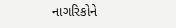નાગરિકોને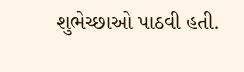શુભેચ્છાઓ પાઠવી હતી.